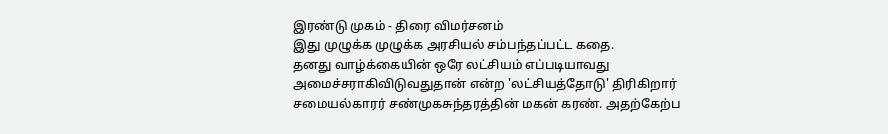இரண்டு முகம் - திரை விமர்சனம்
இது முழுக்க முழுக்க அரசியல் சம்பந்தப்பட்ட கதை.
தனது வாழ்க்கையின் ஒரே லட்சியம் எப்படியாவது அமைச்சராகிவிடுவதுதான் என்ற 'லட்சியத்தோடு' திரிகிறார் சமையல்காரர் சண்முகசுந்தரத்தின் மகன் கரண். அதற்கேற்ப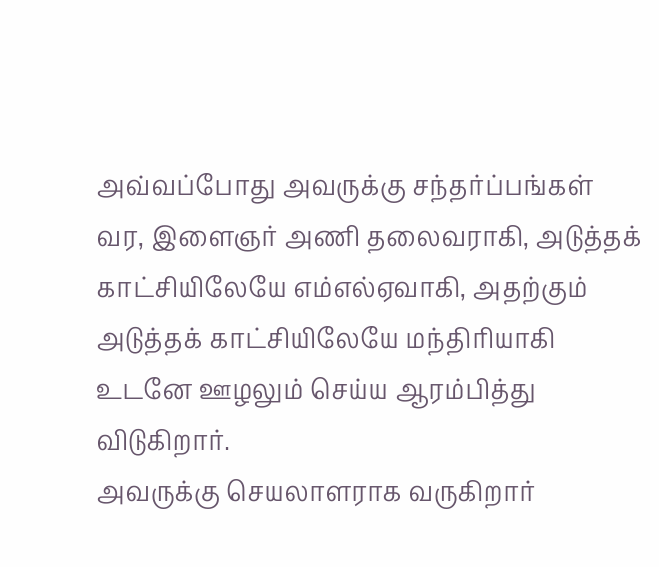அவ்வப்போது அவருக்கு சந்தர்ப்பங்கள் வர, இளைஞர் அணி தலைவராகி, அடுத்தக் காட்சியிலேயே எம்எல்ஏவாகி, அதற்கும் அடுத்தக் காட்சியிலேயே மந்திரியாகி உடனே ஊழலும் செய்ய ஆரம்பித்து விடுகிறார்.
அவருக்கு செயலாளராக வருகிறார்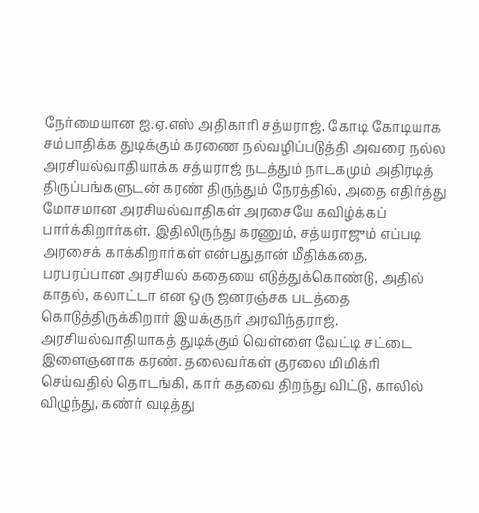நேர்மையான ஐ.ஏ.எஸ் அதிகாரி சத்யராஜ். கோடி கோடியாக சம்பாதிக்க துடிக்கும் கரணை நல்வழிப்படுத்தி அவரை நல்ல அரசியல்வாதியாக்க சத்யராஜ் நடத்தும் நாடகமும் அதிரடித் திருப்பங்களுடன் கரண் திருந்தும் நேரத்தில், அதை எதிர்த்து மோசமான அரசியல்வாதிகள் அரசையே கவிழ்க்கப் பார்க்கிறார்கள். இதிலிருந்து கரணும், சத்யராஜும் எப்படி அரசைக் காக்கிறார்கள் என்பதுதான் மீதிக்கதை.
பரபரப்பான அரசியல் கதையை எடுத்துக்கொண்டு, அதில் காதல், கலாட்டா என ஒரு ஜனரஞ்சக படத்தை கொடுத்திருக்கிறார் இயக்குநர் அரவிந்தராஜ்.
அரசியல்வாதியாகத் துடிக்கும் வெள்ளை வேட்டி சட்டை இளைஞனாக கரண். தலைவர்கள் குரலை மிமிக்ரி செய்வதில் தொடங்கி, கார் கதவை திறந்து விட்டு, காலில் விழுந்து, கண்ர் வடித்து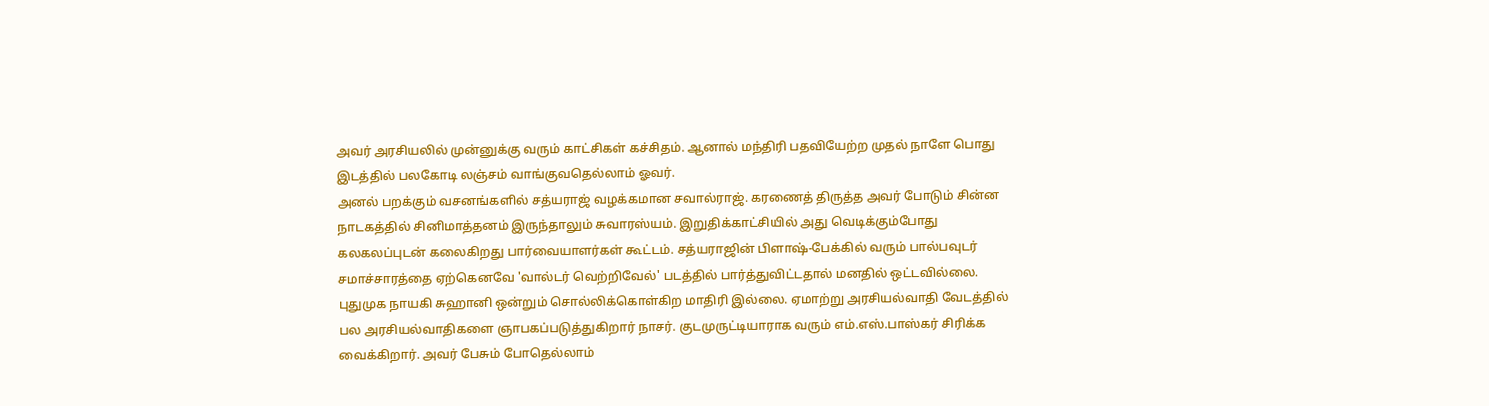அவர் அரசியலில் முன்னுக்கு வரும் காட்சிகள் கச்சிதம். ஆனால் மந்திரி பதவியேற்ற முதல் நாளே பொது இடத்தில் பலகோடி லஞ்சம் வாங்குவதெல்லாம் ஓவர்.
அனல் பறக்கும் வசனங்களில் சத்யராஜ் வழக்கமான சவால்ராஜ். கரணைத் திருத்த அவர் போடும் சின்ன நாடகத்தில் சினிமாத்தனம் இருந்தாலும் சுவாரஸ்யம். இறுதிக்காட்சியில் அது வெடிக்கும்போது கலகலப்புடன் கலைகிறது பார்வையாளர்கள் கூட்டம். சத்யராஜின் பிளாஷ்-பேக்கில் வரும் பால்பவுடர் சமாச்சாரத்தை ஏற்கெனவே 'வால்டர் வெற்றிவேல்' படத்தில் பார்த்துவிட்டதால் மனதில் ஒட்டவில்லை.
புதுமுக நாயகி சுஹானி ஒன்றும் சொல்லிக்கொள்கிற மாதிரி இல்லை. ஏமாற்று அரசியல்வாதி வேடத்தில் பல அரசியல்வாதிகளை ஞாபகப்படுத்துகிறார் நாசர். குடமுருட்டியாராக வரும் எம்.எஸ்.பாஸ்கர் சிரிக்க வைக்கிறார். அவர் பேசும் போதெல்லாம்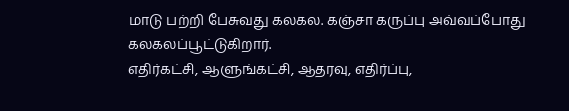மாடு பற்றி பேசுவது கலகல. கஞ்சா கருப்பு அவ்வப்போது கலகலப்பூட்டுகிறார்.
எதிர்கட்சி, ஆளுங்கட்சி, ஆதரவு, எதிர்ப்பு,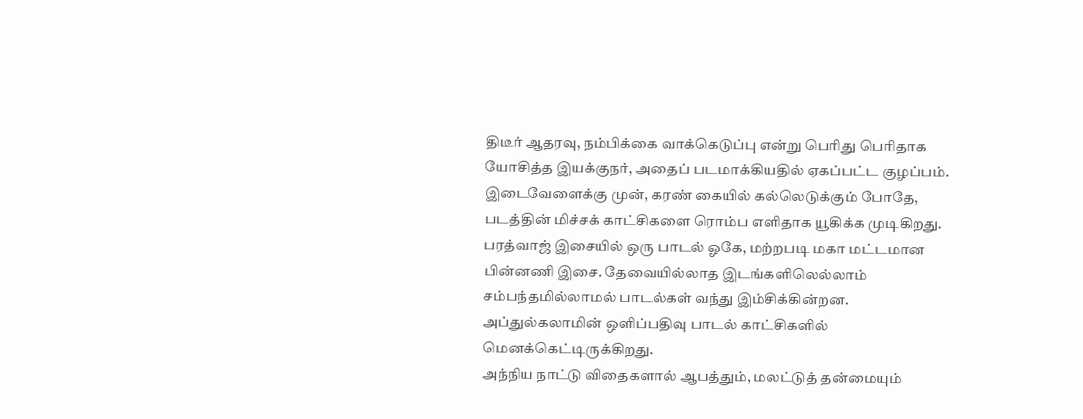திடீர் ஆதரவு, நம்பிக்கை வாக்கெடுப்பு என்று பெரிது பெரிதாக யோசித்த இயக்குநர், அதைப் படமாக்கியதில் ஏகப்பட்ட குழப்பம். இடைவேளைக்கு முன், கரண் கையில் கல்லெடுக்கும் போதே, படத்தின் மிச்சக் காட்சிகளை ரொம்ப எளிதாக யூகிக்க முடிகிறது.
பரத்வாஜ் இசையில் ஒரு பாடல் ஓகே, மற்றபடி மகா மட்டமான பின்னணி இசை. தேவையில்லாத இடங்களிலெல்லாம் சம்பந்தமில்லாமல் பாடல்கள் வந்து இம்சிக்கின்றன. அப்துல்கலாமின் ஒளிப்பதிவு பாடல் காட்சிகளில் மெனக்கெட்டிருக்கிறது.
அந்நிய நாட்டு விதைகளால் ஆபத்தும், மலட்டுத் தன்மையும்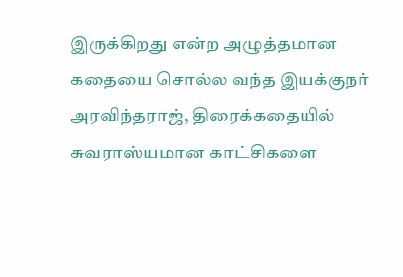இருக்கிறது என்ற அழுத்தமான கதையை சொல்ல வந்த இயக்குநர் அரவிந்தராஜ், திரைக்கதையில் சுவராஸ்யமான காட்சிகளை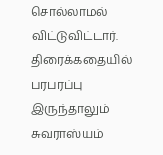சொல்லாமல் விட்டுவிட்டார். திரைக்கதையில் பரபரப்பு இருந்தாலும் சுவராஸ்யம்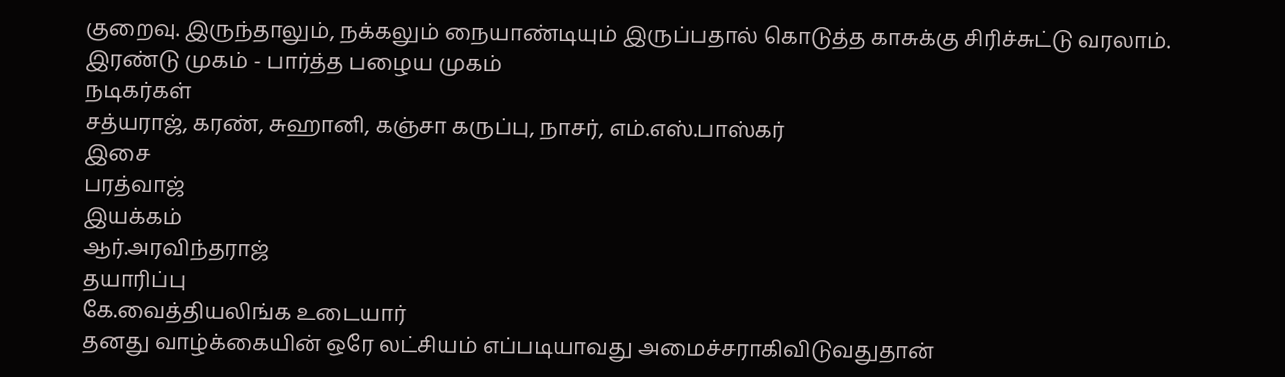குறைவு. இருந்தாலும், நக்கலும் நையாண்டியும் இருப்பதால் கொடுத்த காசுக்கு சிரிச்சுட்டு வரலாம்.
இரண்டு முகம் - பார்த்த பழைய முகம்
நடிகர்கள்
சத்யராஜ், கரண், சுஹானி, கஞ்சா கருப்பு, நாசர், எம்.எஸ்.பாஸ்கர்
இசை
பரத்வாஜ்
இயக்கம்
ஆர்.அரவிந்தராஜ்
தயாரிப்பு
கே.வைத்தியலிங்க உடையார்
தனது வாழ்க்கையின் ஒரே லட்சியம் எப்படியாவது அமைச்சராகிவிடுவதுதான்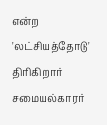என்ற 'லட்சியத்தோடு' திரிகிறார் சமையல்காரர்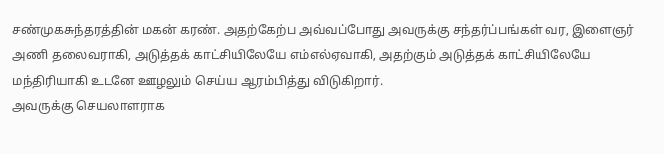சண்முகசுந்தரத்தின் மகன் கரண். அதற்கேற்ப அவ்வப்போது அவருக்கு சந்தர்ப்பங்கள் வர, இளைஞர் அணி தலைவராகி, அடுத்தக் காட்சியிலேயே எம்எல்ஏவாகி, அதற்கும் அடுத்தக் காட்சியிலேயே மந்திரியாகி உடனே ஊழலும் செய்ய ஆரம்பித்து விடுகிறார்.
அவருக்கு செயலாளராக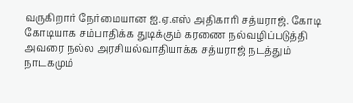வருகிறார் நேர்மையான ஐ.ஏ.எஸ் அதிகாரி சத்யராஜ். கோடி கோடியாக சம்பாதிக்க துடிக்கும் கரணை நல்வழிப்படுத்தி அவரை நல்ல அரசியல்வாதியாக்க சத்யராஜ் நடத்தும் நாடகமும்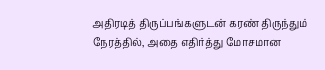அதிரடித் திருப்பங்களுடன் கரண் திருந்தும் நேரத்தில், அதை எதிர்த்து மோசமான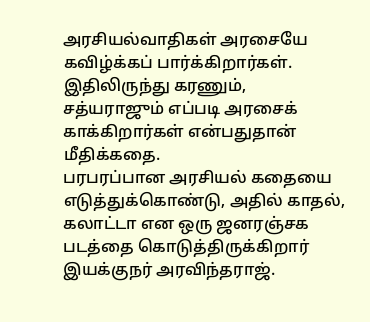அரசியல்வாதிகள் அரசையே கவிழ்க்கப் பார்க்கிறார்கள். இதிலிருந்து கரணும், சத்யராஜும் எப்படி அரசைக் காக்கிறார்கள் என்பதுதான் மீதிக்கதை.
பரபரப்பான அரசியல் கதையை எடுத்துக்கொண்டு, அதில் காதல், கலாட்டா என ஒரு ஜனரஞ்சக படத்தை கொடுத்திருக்கிறார் இயக்குநர் அரவிந்தராஜ்.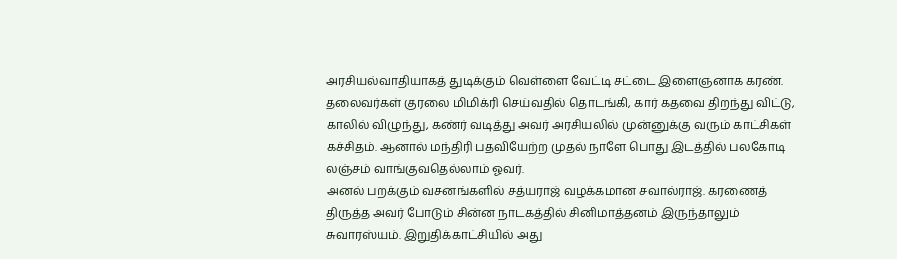அரசியல்வாதியாகத் துடிக்கும் வெள்ளை வேட்டி சட்டை இளைஞனாக கரண். தலைவர்கள் குரலை மிமிக்ரி செய்வதில் தொடங்கி, கார் கதவை திறந்து விட்டு, காலில் விழுந்து, கண்ர் வடித்து அவர் அரசியலில் முன்னுக்கு வரும் காட்சிகள் கச்சிதம். ஆனால் மந்திரி பதவியேற்ற முதல் நாளே பொது இடத்தில் பலகோடி லஞ்சம் வாங்குவதெல்லாம் ஓவர்.
அனல் பறக்கும் வசனங்களில் சத்யராஜ் வழக்கமான சவால்ராஜ். கரணைத் திருத்த அவர் போடும் சின்ன நாடகத்தில் சினிமாத்தனம் இருந்தாலும் சுவாரஸ்யம். இறுதிக்காட்சியில் அது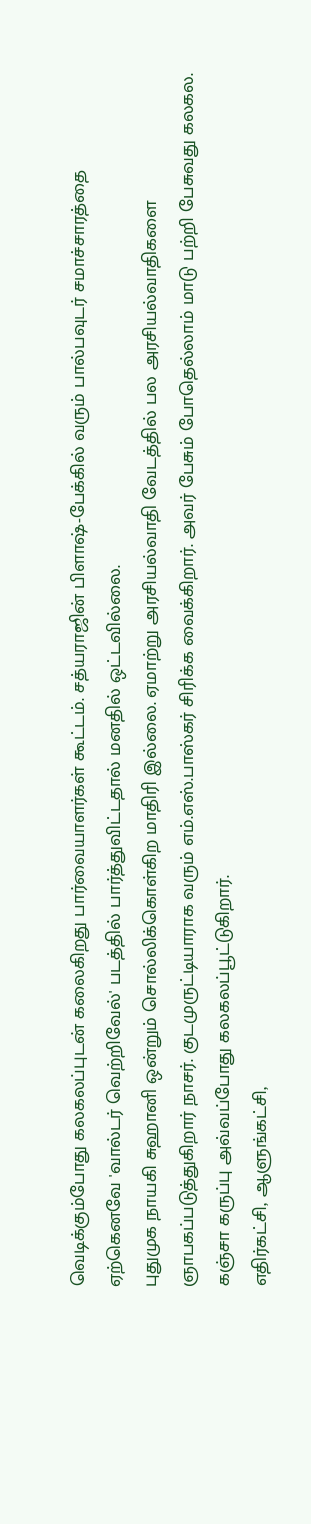வெடிக்கும்போது கலகலப்புடன் கலைகிறது பார்வையாளர்கள் கூட்டம். சத்யராஜின் பிளாஷ்-பேக்கில் வரும் பால்பவுடர் சமாச்சாரத்தை ஏற்கெனவே 'வால்டர் வெற்றிவேல்' படத்தில் பார்த்துவிட்டதால் மனதில் ஒட்டவில்லை.
புதுமுக நாயகி சுஹானி ஒன்றும் சொல்லிக்கொள்கிற மாதிரி இல்லை. ஏமாற்று அரசியல்வாதி வேடத்தில் பல அரசியல்வாதிகளை ஞாபகப்படுத்துகிறார் நாசர். குடமுருட்டியாராக வரும் எம்.எஸ்.பாஸ்கர் சிரிக்க வைக்கிறார். அவர் பேசும் போதெல்லாம் மாடு பற்றி பேசுவது கலகல. கஞ்சா கருப்பு அவ்வப்போது கலகலப்பூட்டுகிறார்.
எதிர்கட்சி, ஆளுங்கட்சி,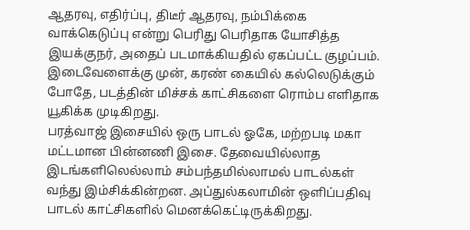ஆதரவு, எதிர்ப்பு, திடீர் ஆதரவு, நம்பிக்கை வாக்கெடுப்பு என்று பெரிது பெரிதாக யோசித்த இயக்குநர், அதைப் படமாக்கியதில் ஏகப்பட்ட குழப்பம். இடைவேளைக்கு முன், கரண் கையில் கல்லெடுக்கும் போதே, படத்தின் மிச்சக் காட்சிகளை ரொம்ப எளிதாக யூகிக்க முடிகிறது.
பரத்வாஜ் இசையில் ஒரு பாடல் ஓகே, மற்றபடி மகா மட்டமான பின்னணி இசை. தேவையில்லாத இடங்களிலெல்லாம் சம்பந்தமில்லாமல் பாடல்கள் வந்து இம்சிக்கின்றன. அப்துல்கலாமின் ஒளிப்பதிவு பாடல் காட்சிகளில் மெனக்கெட்டிருக்கிறது.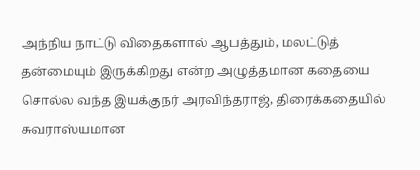அந்நிய நாட்டு விதைகளால் ஆபத்தும், மலட்டுத் தன்மையும் இருக்கிறது என்ற அழுத்தமான கதையை சொல்ல வந்த இயக்குநர் அரவிந்தராஜ், திரைக்கதையில் சுவராஸ்யமான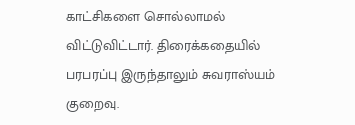காட்சிகளை சொல்லாமல் விட்டுவிட்டார். திரைக்கதையில் பரபரப்பு இருந்தாலும் சுவராஸ்யம் குறைவு.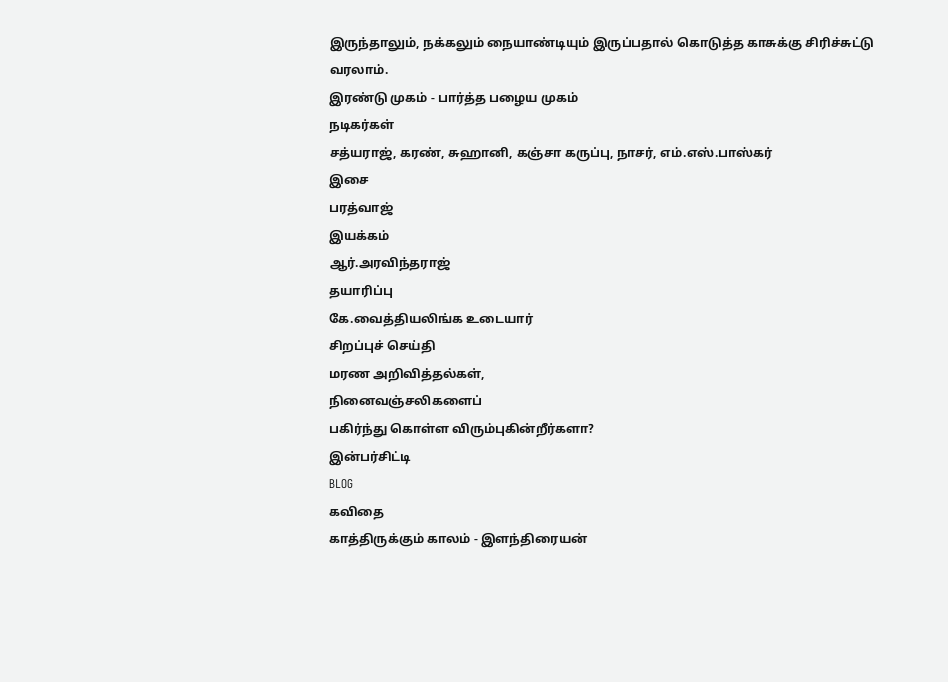இருந்தாலும், நக்கலும் நையாண்டியும் இருப்பதால் கொடுத்த காசுக்கு சிரிச்சுட்டு வரலாம்.
இரண்டு முகம் - பார்த்த பழைய முகம்
நடிகர்கள்
சத்யராஜ், கரண், சுஹானி, கஞ்சா கருப்பு, நாசர், எம்.எஸ்.பாஸ்கர்
இசை
பரத்வாஜ்
இயக்கம்
ஆர்.அரவிந்தராஜ்
தயாரிப்பு
கே.வைத்தியலிங்க உடையார்
சிறப்புச் செய்தி
மரண அறிவித்தல்கள்,
நினைவஞ்சலிகளைப்
பகிர்ந்து கொள்ள விரும்புகின்றீர்களா?
இன்பர்சிட்டி
BLOG
கவிதை
காத்திருக்கும் காலம் - இளந்திரையன்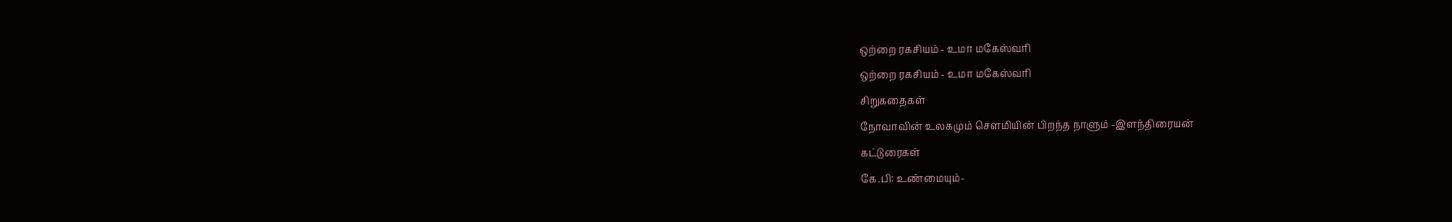ஒற்றை ரகசியம் - உமா மகேஸ்வரி
ஒற்றை ரகசியம் - உமா மகேஸ்வரி
சிறுகதைகள்
நோவாவின் உலகமும் செளமியின் பிறந்த நாளும் -இளந்திரையன்
கட்டுரைகள்
கே.பி: உண்மையும்-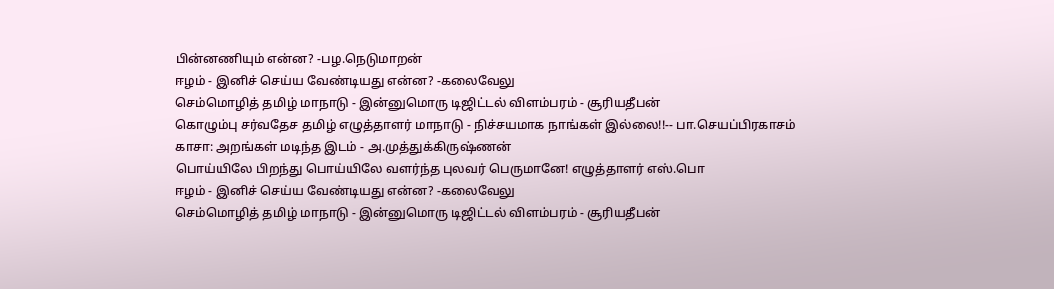பின்னணியும் என்ன? -பழ.நெடுமாறன்
ஈழம் - இனிச் செய்ய வேண்டியது என்ன? -கலைவேலு
செம்மொழித் தமிழ் மாநாடு - இன்னுமொரு டிஜிட்டல் விளம்பரம் - சூரியதீபன்
கொழும்பு சர்வதேச தமிழ் எழுத்தாளர் மாநாடு - நிச்சயமாக நாங்கள் இல்லை!!-- பா.செயப்பிரகாசம்
காசா: அறங்கள் மடிந்த இடம் - அ.முத்துக்கிருஷ்ணன்
பொய்யிலே பிறந்து பொய்யிலே வளர்ந்த புலவர் பெருமானே! எழுத்தாளர் எஸ்.பொ
ஈழம் - இனிச் செய்ய வேண்டியது என்ன? -கலைவேலு
செம்மொழித் தமிழ் மாநாடு - இன்னுமொரு டிஜிட்டல் விளம்பரம் - சூரியதீபன்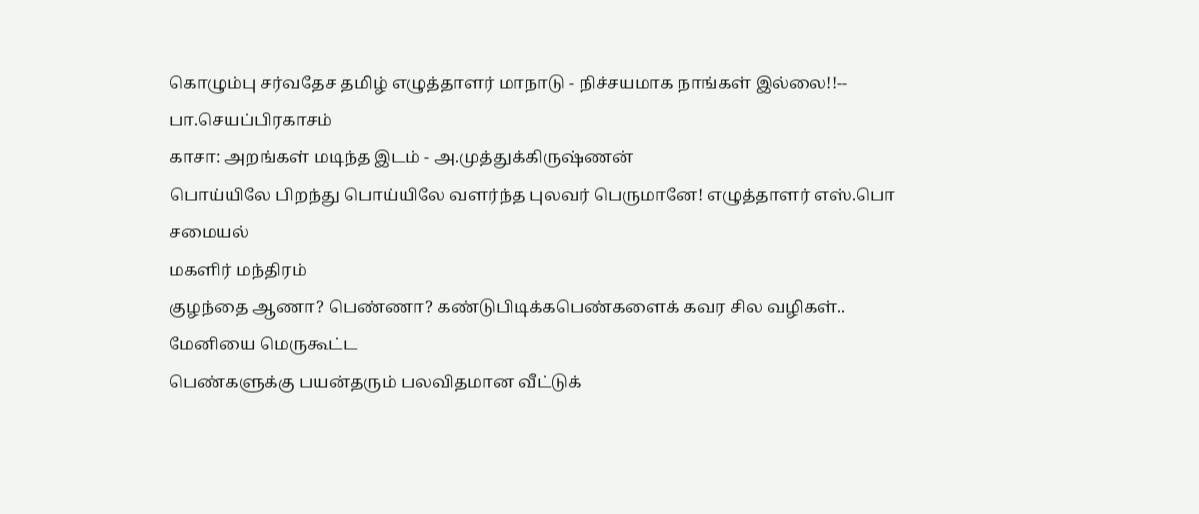கொழும்பு சர்வதேச தமிழ் எழுத்தாளர் மாநாடு - நிச்சயமாக நாங்கள் இல்லை!!-- பா.செயப்பிரகாசம்
காசா: அறங்கள் மடிந்த இடம் - அ.முத்துக்கிருஷ்ணன்
பொய்யிலே பிறந்து பொய்யிலே வளர்ந்த புலவர் பெருமானே! எழுத்தாளர் எஸ்.பொ
சமையல்
மகளிர் மந்திரம்
குழந்தை ஆணா? பெண்ணா? கண்டுபிடிக்கபெண்களைக் கவர சில வழிகள்..
மேனியை மெருகூட்ட
பெண்களுக்கு பயன்தரும் பலவிதமான வீட்டுக்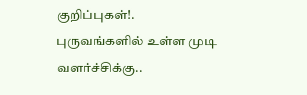குறிப்புகள்!.
புருவங்களில் உள்ள முடி வளர்ச்சிக்கு..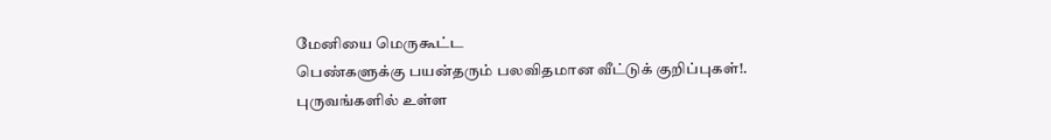மேனியை மெருகூட்ட
பெண்களுக்கு பயன்தரும் பலவிதமான வீட்டுக் குறிப்புகள்!.
புருவங்களில் உள்ள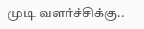முடி வளர்ச்சிக்கு..